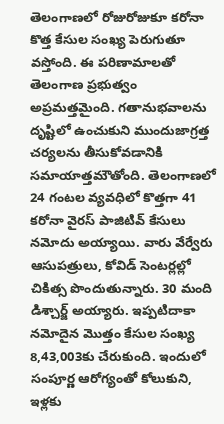తెలంగాణలో రోజురోజుకూ కరోనా కొత్త కేసుల సంఖ్య పెరుగుతూ వస్తోంది. ఈ పరిణామాలతో తెలంగాణ ప్రభుత్వం అప్రమత్తమైంది. గతానుభవాలను దృష్టిలో ఉంచుకుని ముందుజాగ్రత్త చర్యలను తీసుకోవడానికి సమాయాత్తమౌతోంది. తెలంగాణలో 24 గంటల వ్యవధిలో కొత్తగా 41 కరోనా వైరస్ పాజిటివ్ కేసులు నమోదు అయ్యాయి. వారు వేర్వేరు ఆసుపత్రులు, కోవిడ్ సెంటర్లల్లో చికిత్స పొందుతున్నారు. 30 మంది డిశ్చార్జ్ అయ్యారు. ఇప్పటిదాకా నమోదైన మొత్తం కేసుల సంఖ్య 8,43,003కు చేరుకుంది. ఇందులో సంపూర్ణ ఆరోగ్యంతో కోలుకుని, ఇళ్లకు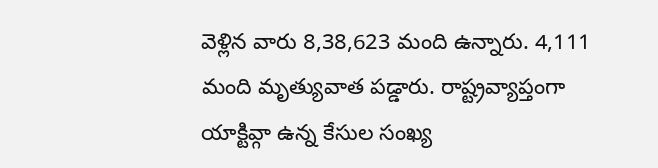వెళ్లిన వారు 8,38,623 మంది ఉన్నారు. 4,111 మంది మృత్యువాత పడ్డారు. రాష్ట్రవ్యాప్తంగా యాక్టివ్గా ఉన్న కేసుల సంఖ్య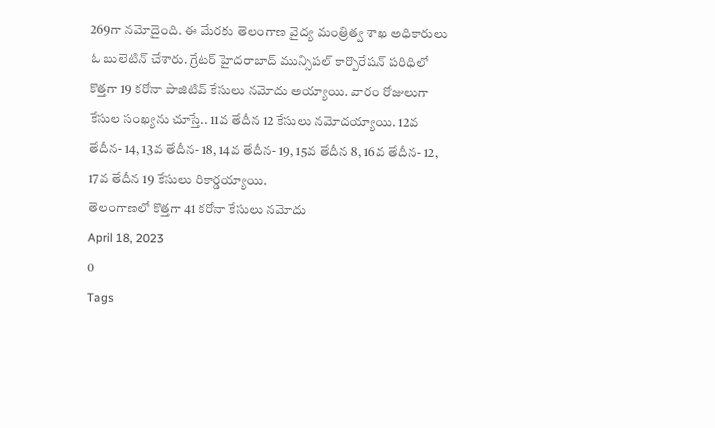269గా నమోదైంది. ఈ మేరకు తెలంగాణ వైద్య మంత్రిత్వ శాఖ అధికారులు ఓ బులెటిన్ చేశారు. గ్రేటర్ హైదరాబాద్ మున్సిపల్ కార్పొరేషన్ పరిధిలో కొత్తగా 19 కరోనా పాజిటివ్ కేసులు నమోదు అయ్యాయి. వారం రోజులుగా కేసుల సంఖ్యను చూస్తే.. 11వ తేదీన 12 కేసులు నమోదయ్యాయి. 12వ తేదీన- 14, 13వ తేదీన- 18, 14వ తేదీన- 19, 15వ తేదీన 8, 16వ తేదీన- 12, 17వ తేదీన 19 కేసులు రికార్డయ్యాయి.
తెలంగాణలో కొత్తగా 41 కరోనా కేసులు నమోదు
April 18, 2023
0
Tags